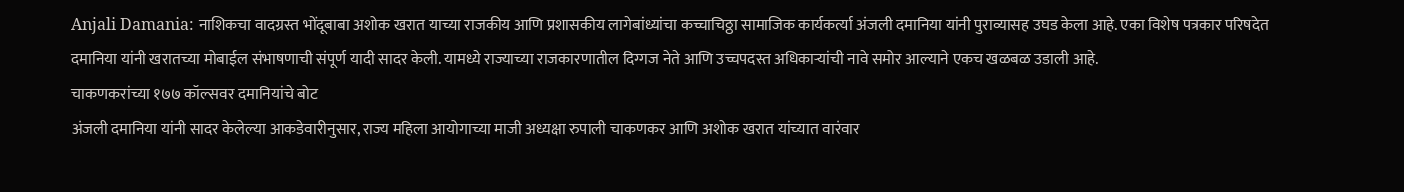Anjali Damania: नाशिकचा वादग्रस्त भोंदूबाबा अशोक खरात याच्या राजकीय आणि प्रशासकीय लागेबांध्यांचा कच्चाचिठ्ठा सामाजिक कार्यकर्त्या अंजली दमानिया यांनी पुराव्यासह उघड केला आहे. एका विशेष पत्रकार परिषदेत दमानिया यांनी खरातच्या मोबाईल संभाषणाची संपूर्ण यादी सादर केली. यामध्ये राज्याच्या राजकारणातील दिग्गज नेते आणि उच्चपदस्त अधिकाऱ्यांची नावे समोर आल्याने एकच खळबळ उडाली आहे.
चाकणकरांच्या १७७ कॉल्सवर दमानियांचे बोट
अंजली दमानिया यांनी सादर केलेल्या आकडेवारीनुसार, राज्य महिला आयोगाच्या माजी अध्यक्षा रुपाली चाकणकर आणि अशोक खरात यांच्यात वारंवार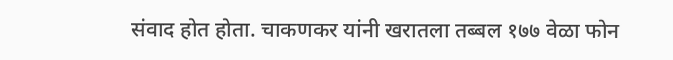संवाद होत होता. चाकणकर यांनी खरातला तब्बल १७७ वेळा फोन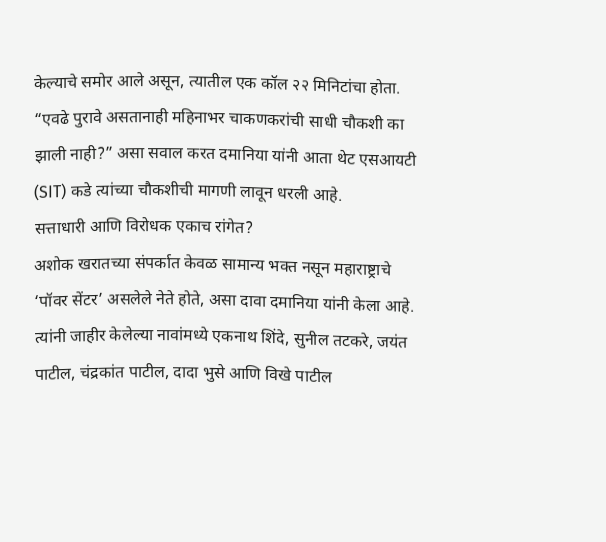केल्याचे समोर आले असून, त्यातील एक कॉल २२ मिनिटांचा होता. “एवढे पुरावे असतानाही महिनाभर चाकणकरांची साधी चौकशी का झाली नाही?” असा सवाल करत दमानिया यांनी आता थेट एसआयटी (SIT) कडे त्यांच्या चौकशीची मागणी लावून धरली आहे.
सत्ताधारी आणि विरोधक एकाच रांगेत?
अशोक खरातच्या संपर्कात केवळ सामान्य भक्त नसून महाराष्ट्राचे ‘पॉवर सेंटर’ असलेले नेते होते, असा दावा दमानिया यांनी केला आहे. त्यांनी जाहीर केलेल्या नावांमध्ये एकनाथ शिंदे, सुनील तटकरे, जयंत पाटील, चंद्रकांत पाटील, दादा भुसे आणि विखे पाटील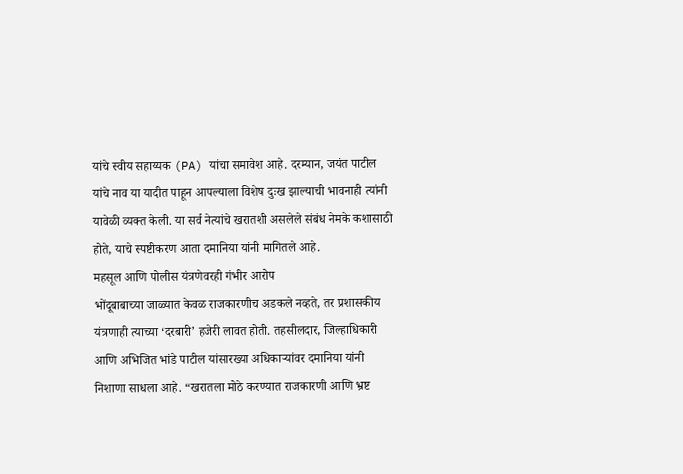यांचे स्वीय सहाय्यक (PA) यांचा समावेश आहे. दरम्यान, जयंत पाटील यांचे नाव या यादीत पाहून आपल्याला विशेष दुःख झाल्याची भावनाही त्यांनी यावेळी व्यक्त केली. या सर्व नेत्यांचे खरातशी असलेले संबंध नेमके कशासाठी होते, याचे स्पष्टीकरण आता दमानिया यांनी मागितले आहे.
महसूल आणि पोलीस यंत्रणेवरही गंभीर आरोप
भोंदूबाबाच्या जाळ्यात केवळ राजकारणीच अडकले नव्हते, तर प्रशासकीय यंत्रणाही त्याच्या ‘दरबारी’ हजेरी लावत होती. तहसीलदार, जिल्हाधिकारी आणि अभिजित भांडे पाटील यांसारख्या अधिकाऱ्यांवर दमानिया यांनी निशाणा साधला आहे. “खरातला मोठे करण्यात राजकारणी आणि भ्रष्ट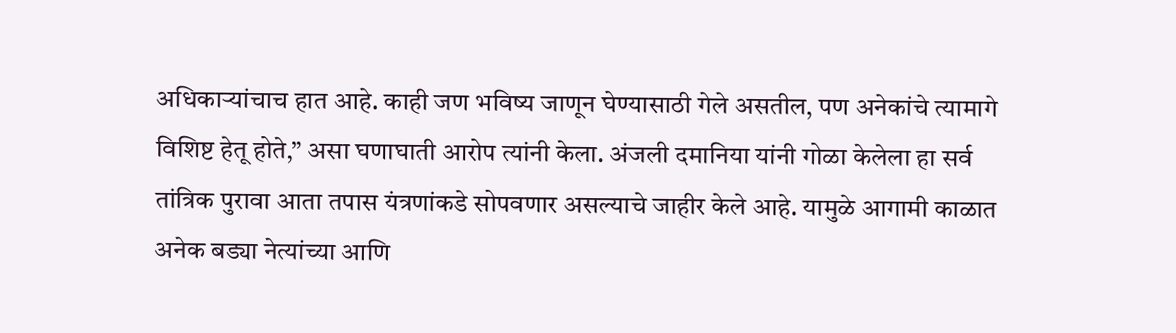अधिकाऱ्यांचाच हात आहे. काही जण भविष्य जाणून घेण्यासाठी गेले असतील, पण अनेकांचे त्यामागे विशिष्ट हेतू होते,” असा घणाघाती आरोप त्यांनी केला. अंजली दमानिया यांनी गोळा केलेला हा सर्व तांत्रिक पुरावा आता तपास यंत्रणांकडे सोपवणार असल्याचे जाहीर केले आहे. यामुळे आगामी काळात अनेक बड्या नेत्यांच्या आणि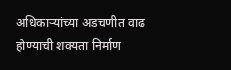अधिकाऱ्यांच्या अडचणीत वाढ होण्याची शक्यता निर्माण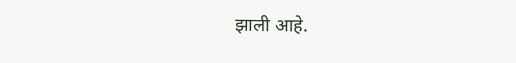झाली आहे.